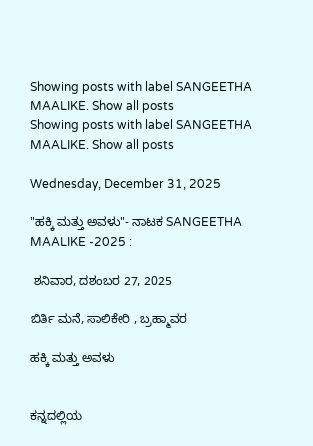Showing posts with label SANGEETHA MAALIKE. Show all posts
Showing posts with label SANGEETHA MAALIKE. Show all posts

Wednesday, December 31, 2025

"ಹಕ್ಕಿ ಮತ್ತು ಅವಳು"- ನಾಟಕ SANGEETHA MAALIKE -2025 :

 ಶನಿವಾರ, ದಶಂಬರ 27, 2025

ಬಿರ್ತಿ ಮನೆ, ಸಾಲಿಕೇರಿ , ಬ್ರಹ್ಮಾವರ

ಹಕ್ಕಿ ಮತ್ತು ಅವಳು


ಕನ್ನದಲ್ಲಿಯ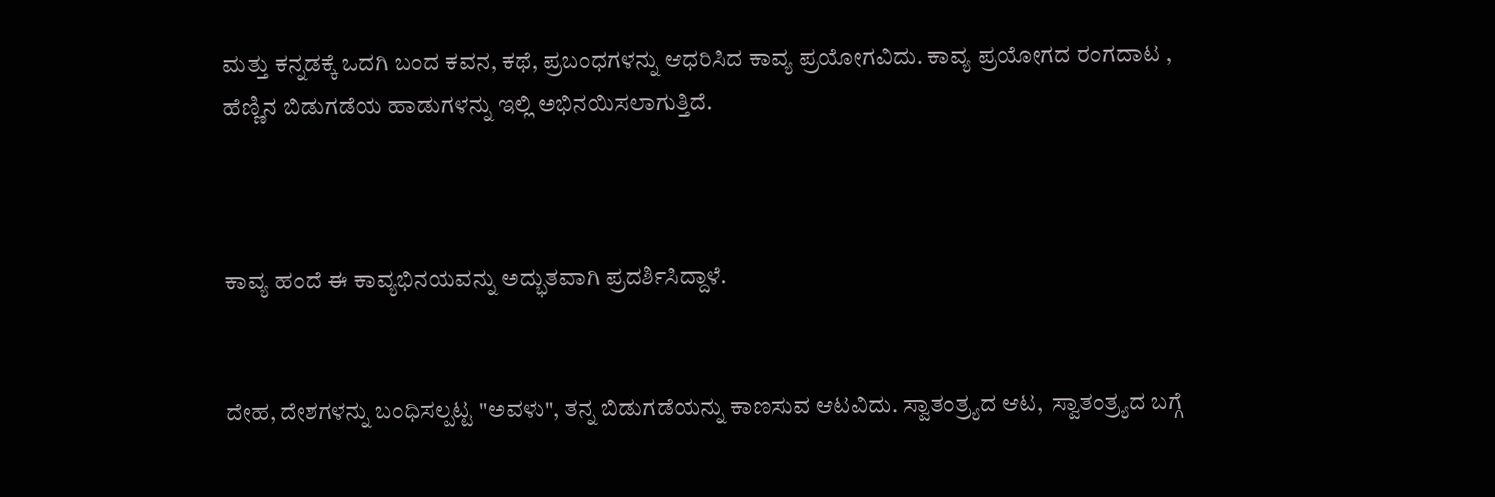ಮತ್ತು ಕನ್ನಡಕ್ಕೆ ಒದಗಿ ಬಂದ ಕವನ, ಕಥೆ, ಪ್ರಬಂಧಗಳನ್ನು ಆಧರಿಸಿದ ಕಾವ್ಯ ಪ್ರಯೋಗವಿದು. ಕಾವ್ಯ ಪ್ರಯೋಗದ ರಂಗದಾಟ , ಹೆಣ್ಣಿನ ಬಿಡುಗಡೆಯ ಹಾಡುಗಳನ್ನು ಇಲ್ಲಿ ಅಭಿನಯಿಸಲಾಗುತ್ತಿದೆ.



ಕಾವ್ಯ ಹಂದೆ ಈ ಕಾವ್ಯಭಿನಯವನ್ನು ಅದ್ಭುತವಾಗಿ ಪ್ರದರ್ಶಿಸಿದ್ದಾಳೆ.


ದೇಹ, ದೇಶಗಳನ್ನು ಬಂಧಿಸಲ್ಪಟ್ಟ "ಅವಳು", ತನ್ನ ಬಿಡುಗಡೆಯನ್ನು ಕಾಣಸುವ ಆಟವಿದು. ಸ್ವಾತಂತ್ರ್ಯದ ಆಟ,  ಸ್ವಾತಂತ್ರ್ಯದ ಬಗ್ಗೆ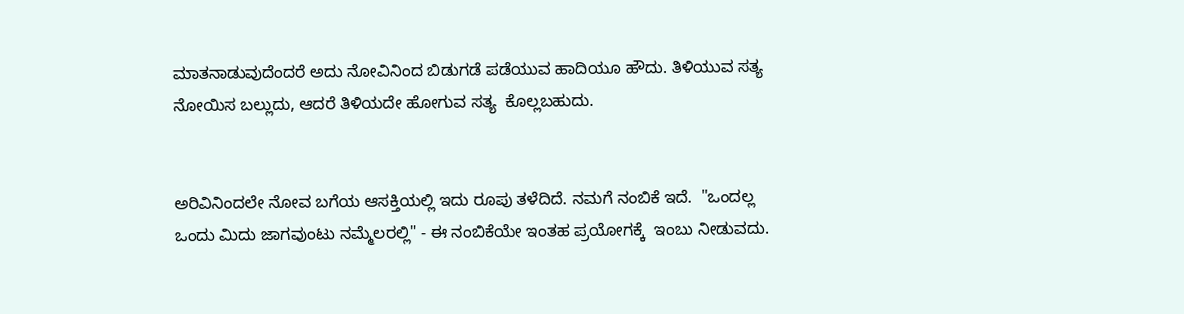ಮಾತನಾಡುವುದೆಂದರೆ ಅದು ನೋವಿನಿಂದ ಬಿಡುಗಡೆ ಪಡೆಯುವ ಹಾದಿಯೂ ಹೌದು. ತಿಳಿಯುವ ಸತ್ಯ ನೋಯಿಸ ಬಲ್ಲುದು, ಆದರೆ ತಿಳಿಯದೇ ಹೋಗುವ ಸತ್ಯ  ಕೊಲ್ಲಬಹುದು.


ಅರಿವಿನಿಂದಲೇ ನೋವ ಬಗೆಯ ಆಸಕ್ತಿಯಲ್ಲಿ ಇದು ರೂಪು ತಳೆದಿದೆ. ನಮಗೆ ನಂಬಿಕೆ ಇದೆ.  "ಒಂದಲ್ಲ ಒಂದು ಮಿದು ಜಾಗವುಂಟು ನಮ್ಮೆಲರಲ್ಲಿ" - ಈ ನಂಬಿಕೆಯೇ ಇಂತಹ ಪ್ರಯೋಗಕ್ಕೆ  ಇಂಬು ನೀಡುವದು.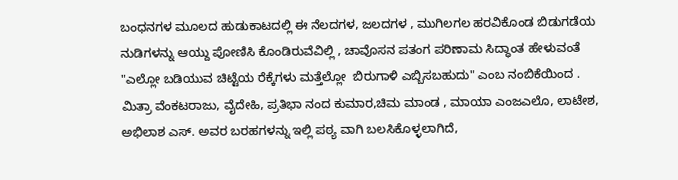ಬಂಧನಗಳ ಮೂಲದ ಹುಡುಕಾಟದಲ್ಲಿ ಈ ನೆಲದಗಳ, ಜಲದಗಳ , ಮುಗಿಲಗಲ ಹರವಿಕೊಂಡ ಬಿಡುಗಡೆಯ ನುಡಿಗಳನ್ನು ಆಯ್ದು ಪೋಣಿಸಿ ಕೊಂಡಿರುವೆವಿಲ್ಲಿ , ಚಾವೊಸನ ಪತಂಗ ಪರಿಣಾಮ ಸಿದ್ಧಾಂತ ಹೇಳುವಂತೆ "ಎಲ್ಲೋ ಬಡಿಯುವ ಚಿಟ್ಟೆಯ ರೆಕ್ಕೆಗಳು ಮತ್ತೆಲ್ಲೋ  ಬಿರುಗಾಳಿ ಎಬ್ಬಿಸಬಹುದು" ಎಂಬ ನಂಬಿಕೆಯಿಂದ .
ಮಿತ್ರಾ ವೆಂಕಟರಾಜು, ವೈದೇಹಿ, ಪ್ರತಿಭಾ ನಂದ ಕುಮಾರ,ಚಿಮ ಮಾಂಡ , ಮಾಯಾ ಎಂಜಎಲೊ, ಲಾಟೇಶ,  ಅಭಿಲಾಶ ಎಸ್. ಅವರ ಬರಹಗಳನ್ನು ಇಲ್ಲಿ ಪಠ್ಯ ವಾಗಿ ಬಲಸಿಕೊಳ್ಳಲಾಗಿದೆ,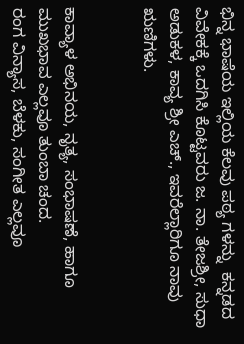ಭಿನ್ನ ಭಾಷೆಯ ಇಲ್ಲಿಯ ಕೆಲವು ಪಠ್ಯ ಗಳನ್ನು  ಕನ್ನಡದ ವಿವೇಕಕ್ಕೆ ಒದಗಿಸಿ ಕೊಟ್ಟವರು ಜ. ನಾ. ತೇಜಶ್ರೀ, ಸುಧಾ ಅಡುಕಳ, ಕಾವ್ಯ ಶ್ರೀ ಎಚ್., ಇವರೆಲ್ಲಾರಿಗೂ ನಾವು ಋಣಿಗಳು.


ಕಾವ್ಯಾಳ ಅಭಿನಯ, ನೃತ್ಯ, ಸಂಭಾಷಣೆ, ಹಾಗೂ ಮುಖಭಾವ ಎಲ್ಲವೂ ತುಂಬಾ ಚಂದ.
ರಂಗ ವಿನ್ಯಾಸ, ಬೆಳಕು, ಸಂಗೀತ ಎಲ್ಲವೂ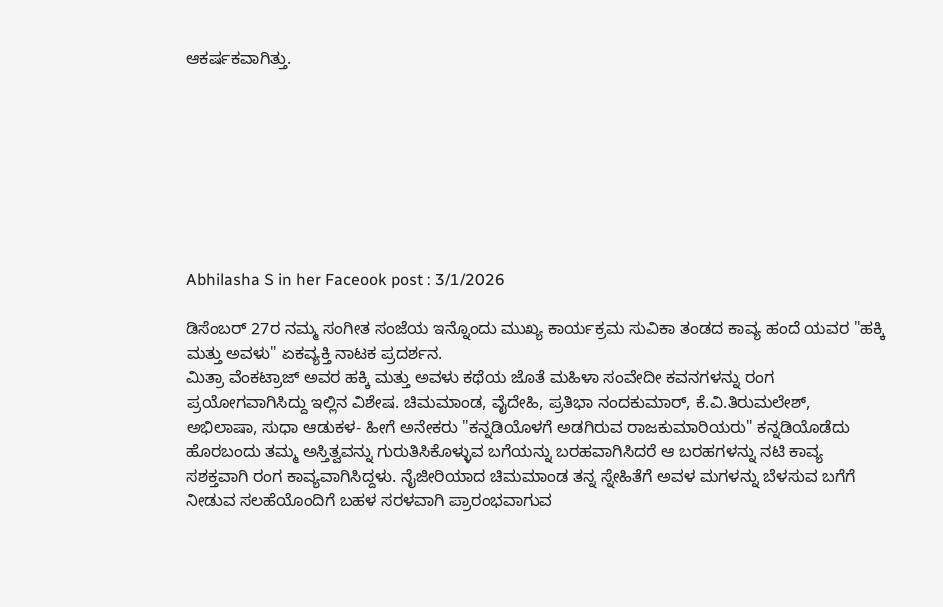ಆಕರ್ಷಕವಾಗಿತ್ತು.








Abhilasha S in her Faceook post : 3/1/2026

ಡಿಸೆಂಬರ್ 27ರ ನಮ್ಮ‌ ಸಂಗೀತ ಸಂಜೆಯ ಇನ್ನೊಂದು ಮುಖ್ಯ ಕಾರ್ಯಕ್ರಮ ಸುವಿಕಾ ತಂಡದ ಕಾವ್ಯ ಹಂದೆ ಯವರ "ಹಕ್ಕಿ ಮತ್ತು ಅವಳು" ಏಕವ್ಯಕ್ತಿ ನಾಟಕ ಪ್ರದರ್ಶನ.
ಮಿತ್ರಾ ವೆಂಕಟ್ರಾಜ್ ಅವರ ಹಕ್ಕಿ ಮತ್ತು ಅವಳು ಕಥೆಯ ಜೊತೆ ಮಹಿಳಾ ಸಂವೇದೀ ಕವನಗಳನ್ನು ರಂಗ ಪ್ರಯೋಗವಾಗಿಸಿದ್ದು ಇಲ್ಲಿನ ವಿಶೇಷ. ಚಿಮಮಾಂಡ, ವೈದೇಹಿ, ಪ್ರತಿಭಾ ನಂದಕುಮಾರ್, ಕೆ.ವಿ.ತಿರುಮಲೇಶ್, ಅಭಿಲಾಷಾ, ಸುಧಾ ಆಡುಕಳ‌- ಹೀಗೆ ಅನೇಕರು "ಕನ್ನಡಿಯೊಳಗೆ ಅಡಗಿರುವ ರಾಜಕುಮಾರಿಯರು" ಕನ್ನಡಿಯೊಡೆದು ಹೊರಬಂದು ತಮ್ಮ ಅಸ್ತಿತ್ವವನ್ನು ಗುರುತಿಸಿಕೊಳ್ಳುವ ಬಗೆಯನ್ನು ಬರಹವಾಗಿಸಿದರೆ ಆ ಬರಹಗಳನ್ನು ನಟಿ ಕಾವ್ಯ ಸಶಕ್ತವಾಗಿ ರಂಗ ಕಾವ್ಯವಾಗಿಸಿದ್ದಳು. ನೈಜೀರಿಯಾದ ಚಿಮಮಾಂಡ ತನ್ನ ಸ್ನೇಹಿತೆಗೆ ಅವಳ ಮಗಳನ್ನು ಬೆಳಸುವ ಬಗೆಗೆ ನೀಡುವ ಸಲಹೆಯೊಂದಿಗೆ ಬಹಳ ಸರಳವಾಗಿ ಪ್ರಾರಂಭವಾಗುವ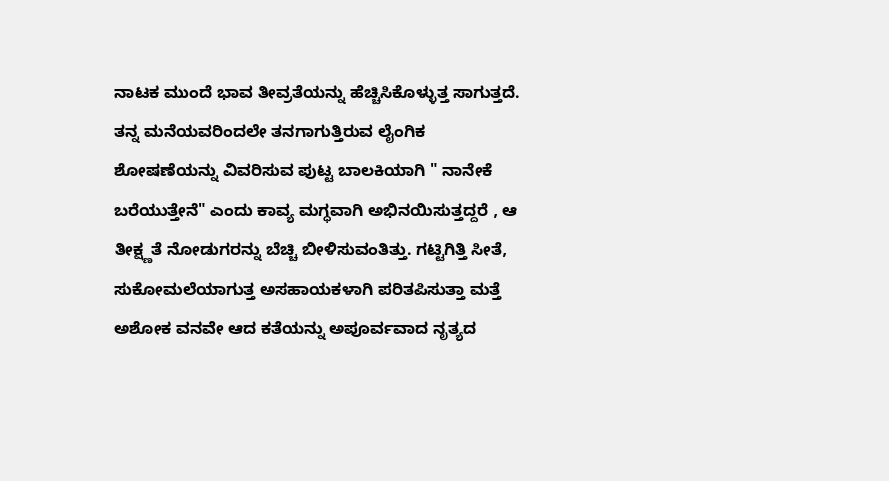ನಾಟಕ ಮುಂದೆ ಭಾವ ತೀವ್ರತೆಯನ್ನು ಹೆಚ್ಚಿಸಿಕೊಳ್ಳುತ್ತ ಸಾಗುತ್ತದೆ. ತನ್ನ ಮನೆಯವರಿಂದಲೇ ತನಗಾಗುತ್ತಿರುವ ಲೈಂಗಿಕ ಶೋಷಣೆಯನ್ನು ವಿವರಿಸುವ ಪುಟ್ಟ ಬಾಲಕಿಯಾಗಿ " ನಾನೇಕೆ ಬರೆಯುತ್ತೇನೆ" ಎಂದು ಕಾವ್ಯ ಮಗ್ಧವಾಗಿ ಅಭಿನಯಿಸುತ್ತದ್ದರೆ , ಆ ತೀಕ್ಷ್ಣತೆ ನೋಡುಗರನ್ನು ಬೆಚ್ಚಿ ಬೀಳಿಸುವಂತಿತ್ತು. ಗಟ್ಟಿಗಿತ್ತಿ ಸೀತೆ, ಸುಕೋಮಲೆಯಾಗುತ್ತ ಅಸಹಾಯಕಳಾಗಿ ಪರಿತಪಿಸುತ್ತಾ ಮತ್ತೆ ಅಶೋಕ ವನವೇ ಆದ ಕತೆಯನ್ನು ಅಪೂರ್ವವಾದ ನೃತ್ಯದ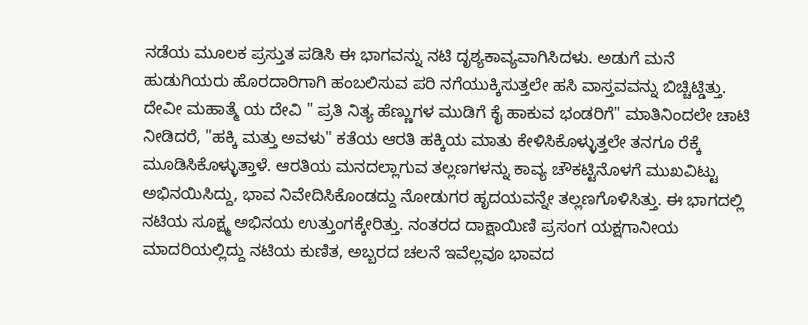ನಡೆಯ ಮೂಲಕ ಪ್ರಸ್ತುತ ಪಡಿಸಿ ಈ ಭಾಗವನ್ನು ನಟಿ ದೃಶ್ಯಕಾವ್ಯವಾಗಿಸಿದಳು. ಅಡುಗೆ ಮನೆ ಹುಡುಗಿಯರು ಹೊರದಾರಿಗಾಗಿ ಹಂಬಲಿಸುವ ಪರಿ ನಗೆಯುಕ್ಕಿಸುತ್ತಲೇ ಹಸಿ ವಾಸ್ತವವನ್ನು ಬಿಚ್ಚಿಟ್ಡಿತ್ತು. ದೇವೀ ಮಹಾತ್ಮೆ ಯ ದೇವಿ " ಪ್ರತಿ ನಿತ್ಯ ಹೆಣ್ಣುಗಳ ಮುಡಿಗೆ ಕೈ ಹಾಕುವ ಭಂಡರಿಗೆ" ಮಾತಿನಿಂದಲೇ ಚಾಟಿ ನೀಡಿದರೆ, "ಹಕ್ಕಿ ಮತ್ತು ಅವಳು" ಕತೆಯ ಆರತಿ ಹಕ್ಕಿಯ ಮಾತು ಕೇಳಿಸಿಕೊಳ್ಳುತ್ತಲೇ ತನಗೂ ರೆಕ್ಕೆ ಮೂಡಿಸಿಕೊಳ್ಳುತ್ತಾಳೆ. ಆರತಿಯ ಮನದಲ್ಲಾಗುವ ತಲ್ಲಣಗಳನ್ನು ಕಾವ್ಯ ಚೌಕಟ್ಟಿನೊಳಗೆ ಮುಖವಿಟ್ಟು ಅಭಿನಯಿಸಿದ್ದು, ಭಾವ ನಿವೇದಿಸಿಕೊಂಡದ್ದು ನೋಡುಗರ ಹೃದಯವನ್ನೇ ತಲ್ಲಣಗೊಳಿಸಿತ್ತು. ಈ ಭಾಗದಲ್ಲಿ ನಟಿಯ ಸೂಕ್ಷ್ಮ ಅಭಿನಯ ಉತ್ತುಂಗಕ್ಕೇರಿತ್ತು. ನಂತರದ ದಾಕ್ಷಾಯಿಣಿ ಪ್ರಸಂಗ ಯಕ್ಷಗಾನೀಯ ಮಾದರಿಯಲ್ಲಿದ್ದು ನಟಿಯ ಕುಣಿತ, ಅಬ್ಬರದ ಚಲನೆ ಇವೆಲ್ಲವೂ ಭಾವದ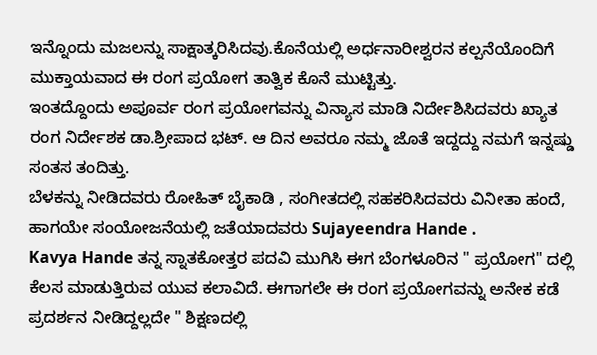ಇನ್ನೊಂದು ಮಜಲನ್ನು ಸಾಕ್ಷಾತ್ಕರಿಸಿದವು.ಕೊನೆಯಲ್ಲಿ ಅರ್ಧನಾರೀಶ್ವರನ ಕಲ್ಪನೆಯೊಂದಿಗೆ ಮುಕ್ತಾಯವಾದ ಈ ರಂಗ ಪ್ರಯೋಗ ತಾತ್ವಿಕ ಕೊನೆ ಮುಟ್ಟಿತ್ತು.
ಇಂತದ್ದೊಂದು ಅಪೂರ್ವ ರಂಗ ಪ್ರಯೋಗವನ್ನು ವಿನ್ಯಾಸ ಮಾಡಿ ನಿರ್ದೇಶಿಸಿದವರು ಖ್ಯಾತ ರಂಗ ನಿರ್ದೇಶಕ ಡಾ.ಶ್ರೀಪಾದ ಭಟ್. ಆ ದಿನ ಅವರೂ ನಮ್ಮ‌ ಜೊತೆ ಇದ್ದದ್ದು ನಮಗೆ ಇನ್ನಷ್ಡು ಸಂತಸ ತಂದಿತ್ತು.
ಬೆಳಕನ್ನು ನೀಡಿದವರು ರೋಹಿತ್ ಬೈಕಾಡಿ , ಸಂಗೀತದಲ್ಲಿ ಸಹಕರಿಸಿದವರು ವಿನೀತಾ ಹಂದೆ, ಹಾಗಯೇ ಸಂಯೋಜನೆಯಲ್ಲಿ ಜತೆಯಾದವರು Sujayeendra Hande .
Kavya Hande ತನ್ನ ಸ್ನಾತಕೋತ್ತರ ಪದವಿ ಮುಗಿಸಿ ಈಗ ಬೆಂಗಳೂರಿನ " ಪ್ರಯೋಗ" ದಲ್ಲಿ ಕೆಲಸ ಮಾಡುತ್ತಿರುವ ಯುವ ಕಲಾವಿದೆ. ಈಗಾಗಲೇ ಈ ರಂಗ ಪ್ರಯೋಗವನ್ನು ಅನೇಕ ಕಡೆ ಪ್ರದರ್ಶನ ನೀಡಿದ್ದಲ್ಲದೇ " ಶಿಕ್ಷಣದಲ್ಲಿ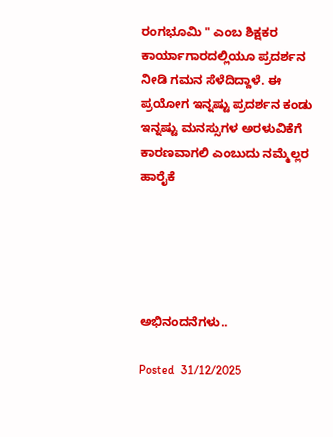ರಂಗಭೂಮಿ " ಎಂಬ ಶಿಕ್ಷಕರ ಕಾರ್ಯಾಗಾರದಲ್ಲಿಯೂ ಪ್ರದರ್ಶನ ನೀಡಿ ಗಮನ ಸೆಳೆದಿದ್ದಾಳೆ. ಈ ಪ್ರಯೋಗ ಇನ್ನಷ್ಟು ಪ್ರದರ್ಶನ ಕಂಡು ಇನ್ನಷ್ಟು ಮನಸ್ಸುಗಳ ಅರಳುವಿಕೆಗೆ ಕಾರಣವಾಗಲಿ ಎಂಬುದು ನಮ್ಮೆಲ್ಲರ ಹಾರೈಕೆ





ಅಭಿನಂದನೆಗಳು..

Posted  31/12/2025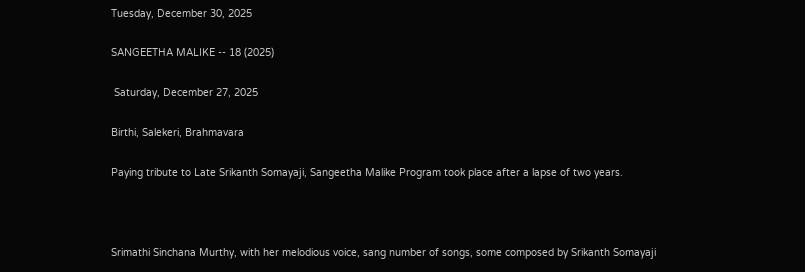Tuesday, December 30, 2025

SANGEETHA MALIKE -- 18 (2025)

 Saturday, December 27, 2025

Birthi, Salekeri, Brahmavara

Paying tribute to Late Srikanth Somayaji, Sangeetha Malike Program took place after a lapse of two years.



Srimathi Sinchana Murthy, with her melodious voice, sang number of songs, some composed by Srikanth Somayaji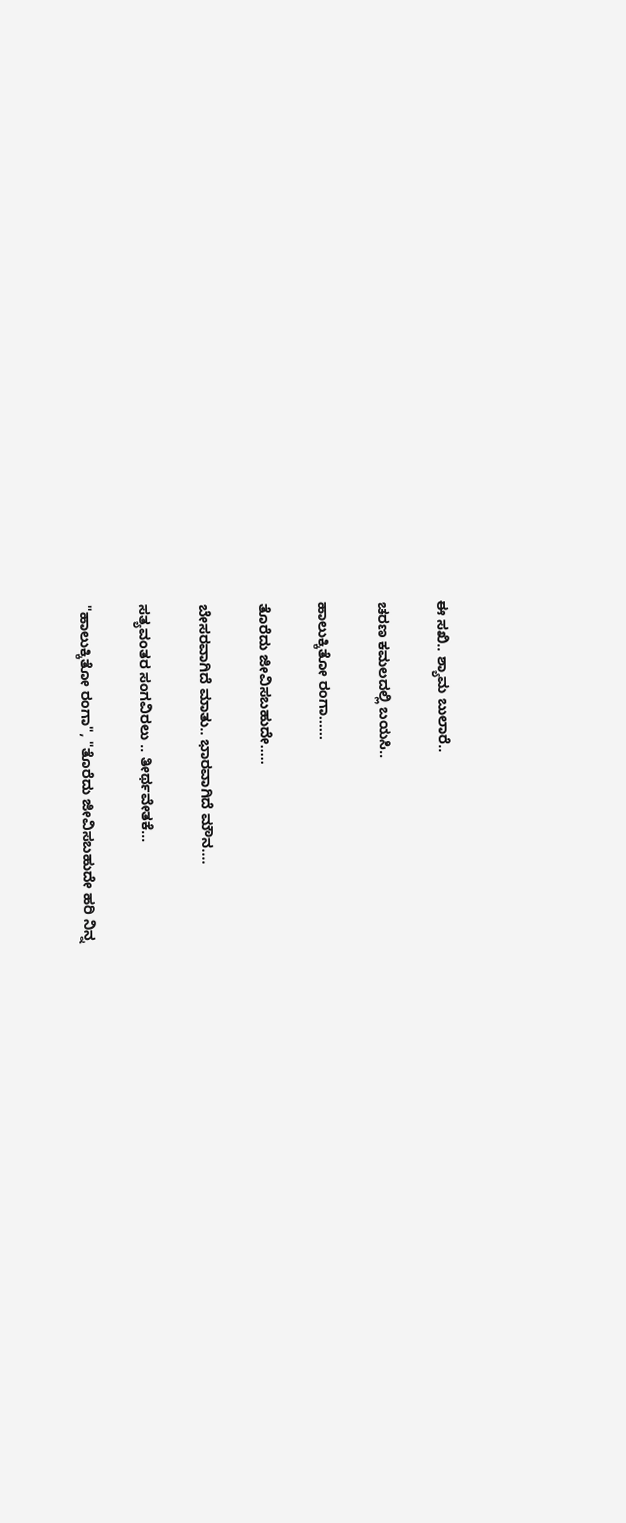ಈ ಸಖಿ.. ಶ್ಯಾಮ ಬುಲಾರೆ..

ಚರಣ ಕಮಲದಲ್ಲಿ ಬಯಸಿ..

ಹಾಲುಕ್ಕಿತೋ ರಂಗಾ......

ತೊರೆದು ಜೀವಿಸಬಹುದೇ.....

ಬೇಸರವಾಗಿದೆ ಮಾತು.. ಭಾರವಾಗಿದೆ ಮೌನ....

ಸತ್ಯವಂತರ ಸಂಗವಿರಲು .. ತೀರ್ಥವೇತಕೆ...

"ಹಾಲುಕ್ಕಿತೋ ರಂಗಾ", "ತೊರೆದು ಜೀವಿಸಬಹುದೇ ಹರಿ ನಿನ್ನ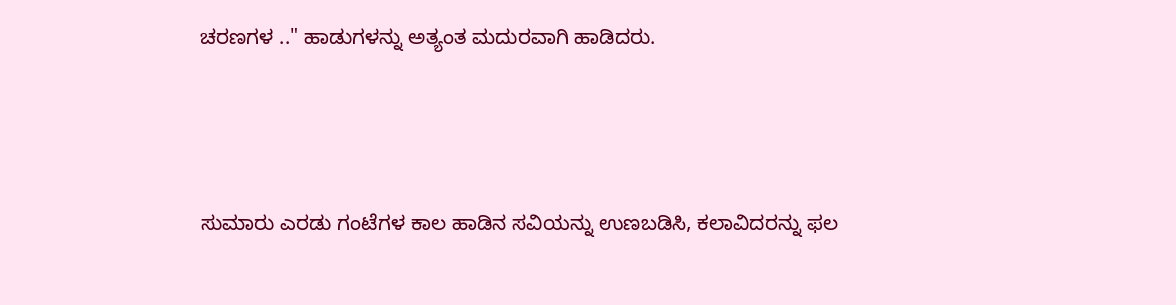ಚರಣಗಳ .." ಹಾಡುಗಳನ್ನು ಅತ್ಯಂತ ಮದುರವಾಗಿ ಹಾಡಿದರು.





ಸುಮಾರು ಎರಡು ಗಂಟೆಗಳ ಕಾಲ ಹಾಡಿನ ಸವಿಯನ್ನು ಉಣಬಡಿಸಿ, ಕಲಾವಿದರನ್ನು ಫಲ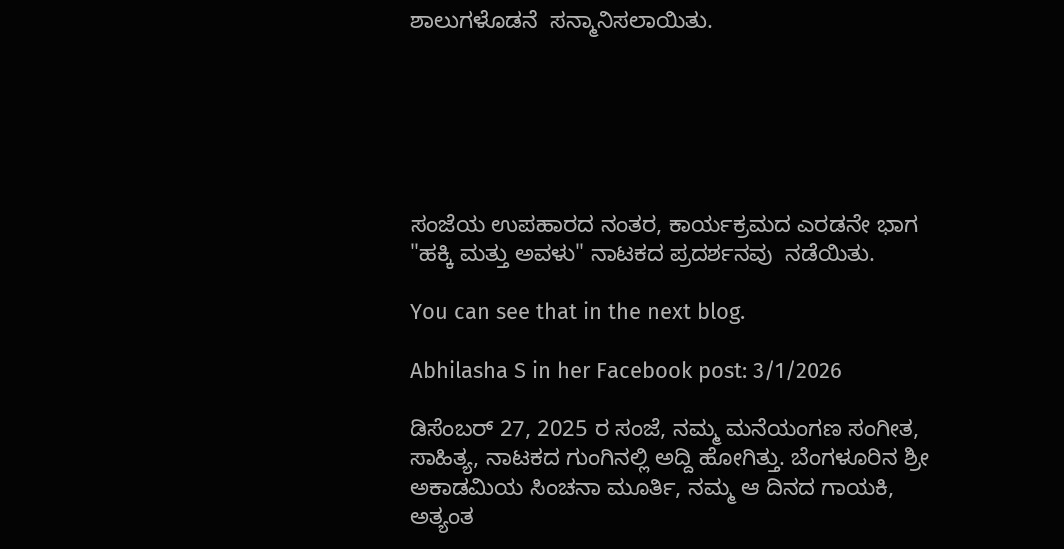ಶಾಲುಗಳೊಡನೆ  ಸನ್ಮಾನಿಸಲಾಯಿತು.






ಸಂಜೆಯ ಉಪಹಾರದ ನಂತರ, ಕಾರ್ಯಕ್ರಮದ ಎರಡನೇ ಭಾಗ "ಹಕ್ಕಿ ಮತ್ತು ಅವಳು" ನಾಟಕದ ಪ್ರದರ್ಶನವು  ನಡೆಯಿತು.

You can see that in the next blog.

Abhilasha S in her Facebook post: 3/1/2026

ಡಿಸೆಂಬರ್ 27, 2025 ರ ಸಂಜೆ, ನಮ್ಮ ಮನೆಯಂಗಣ ಸಂಗೀತ, ಸಾಹಿತ್ಯ, ನಾಟಕದ ಗುಂಗಿನಲ್ಲಿ ಅದ್ದಿ ಹೋಗಿತ್ತು. ಬೆಂಗಳೂರಿನ ಶ್ರೀ ಅಕಾಡಮಿಯ ಸಿಂಚನಾ ಮೂರ್ತಿ, ನಮ್ಮ ಆ ದಿನದ ಗಾಯಕಿ, ಅತ್ಯಂತ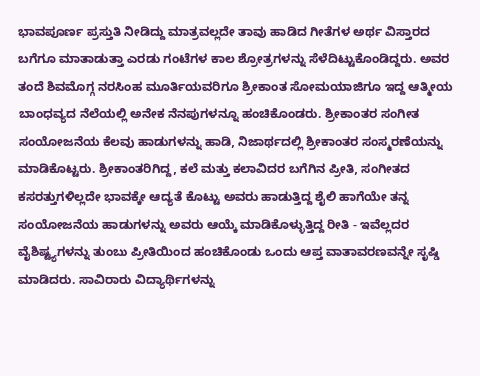ಭಾವಪೂರ್ಣ ಪ್ರಸ್ತುತಿ ನೀಡಿದ್ದು ಮಾತ್ರವಲ್ಲದೇ ತಾವು ಹಾಡಿದ ಗೀತೆಗಳ ಅರ್ಥ ವಿಸ್ತಾರದ ಬಗೆಗೂ ಮಾತಾಡುತ್ತಾ ಎರಡು ಗಂಟೆಗಳ ಕಾಲ ಶ್ರೋತ್ರಗಳನ್ನು ಸೆಳೆದಿಟ್ಟುಕೊಂಡಿದ್ದರು. ಅವರ ತಂದೆ ಶಿವಮೊಗ್ಗ ನರಸಿಂಹ ಮೂರ್ತಿಯವರಿಗೂ ಶ್ರೀಕಾಂತ ಸೋಮಯಾಜಿಗೂ ಇದ್ದ ಆತ್ಮೀಯ ಬಾಂಧವ್ಯದ ನೆಲೆಯಲ್ಲಿ ಅನೇಕ ನೆನಪುಗಳನ್ನೂ ಹಂಚಿಕೊಂಡರು. ಶ್ರೀಕಾಂತರ ಸಂಗೀತ ಸಂಯೋಜನೆಯ ಕೆಲವು ಹಾಡುಗಳನ್ನು ಹಾಡಿ, ನಿಜಾರ್ಥದಲ್ಲಿ ಶ್ರೀಕಾಂತರ ಸಂಸ್ಮರಣೆಯನ್ನು ಮಾಡಿಕೊಟ್ಟರು. ಶ್ರೀಕಾಂತರಿಗಿದ್ದ, ಕಲೆ ಮತ್ತು ಕಲಾವಿದರ ಬಗೆಗಿನ ಪ್ರೀತಿ, ಸಂಗೀತದ ಕಸರತ್ತುಗಳಿಲ್ಲದೇ ಭಾವಕ್ಕೇ ಆದ್ಯತೆ ಕೊಟ್ಟು ಅವರು ಹಾಡುತ್ತಿದ್ದ ಶೈಲಿ ಹಾಗೆಯೇ ತನ್ನ ಸಂಯೋಜನೆಯ ಹಾಡುಗಳನ್ನು ಅವರು ಆಯ್ಕೆ ಮಾಡಿಕೊಳ್ಳುತ್ತಿದ್ದ ರೀತಿ - ಇವೆಲ್ಲದರ ವೈಶಿಷ್ಟ್ಯಗಳನ್ನು ತುಂಬು ಪ್ರೀತಿಯಿಂದ ಹಂಚಿಕೊಂಡು ಒಂದು ಆಪ್ತ ವಾತಾವರಣವನ್ನೇ ಸೃಷ್ಡಿ ಮಾಡಿದರು. ಸಾವಿರಾರು ವಿದ್ಯಾರ್ಥಿಗಳನ್ನು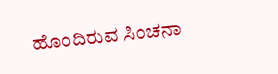ಹೊಂದಿರುವ ಸಿಂಚನಾ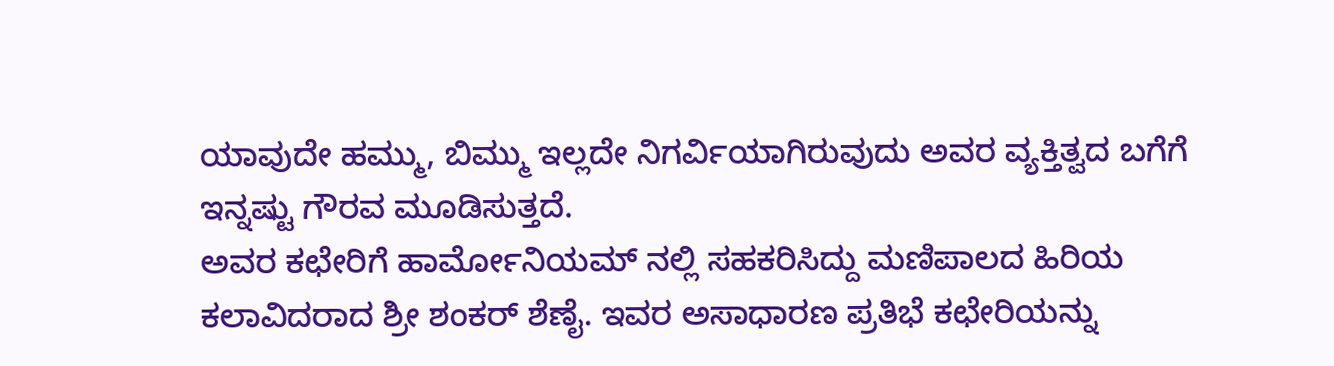ಯಾವುದೇ ಹಮ್ಮು, ಬಿಮ್ಮು ಇಲ್ಲದೇ ನಿಗರ್ವಿಯಾಗಿರುವುದು ಅವರ ವ್ಯಕ್ತಿತ್ವದ ಬಗೆಗೆ ಇನ್ನಷ್ಟು ಗೌರವ ಮೂಡಿಸುತ್ತದೆ.
ಅವರ ಕಛೇರಿಗೆ ಹಾರ್ಮೋನಿಯಮ್ ನಲ್ಲಿ ಸಹಕರಿಸಿದ್ದು ಮಣಿಪಾಲದ ಹಿರಿಯ ಕಲಾವಿದರಾದ ಶ್ರೀ ಶಂಕರ್ ಶೆಣೈ. ಇವರ ಅಸಾಧಾರಣ ಪ್ರತಿಭೆ ಕಛೇರಿಯನ್ನು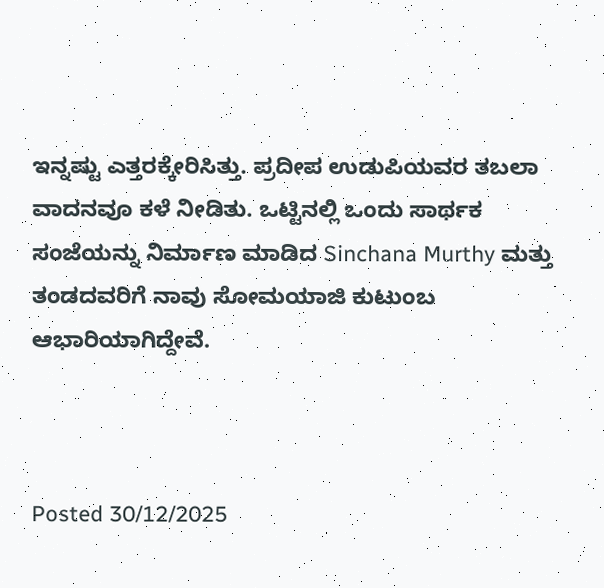ಇನ್ನಷ್ಟು ಎತ್ತರಕ್ಕೇರಿಸಿತ್ತು. ಪ್ರದೀಪ ಉಡುಪಿಯವರ ತಬಲಾ ವಾದನವೂ ಕಳೆ ನೀಡಿತು. ಒಟ್ಟಿನಲ್ಲಿ ಒಂದು ಸಾರ್ಥಕ ಸಂಜೆಯನ್ನು ನಿರ್ಮಾಣ ಮಾಡಿದ Sinchana Murthy ಮತ್ತು ತಂಡದವರಿಗೆ ನಾವು ಸೋಮಯಾಜಿ ಕುಟುಂಬ ಆಭಾರಿಯಾಗಿದ್ದೇವೆ.



Posted 30/12/2025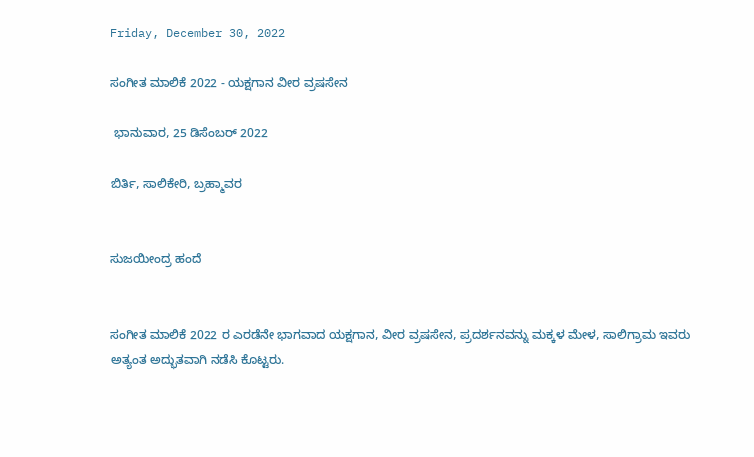Friday, December 30, 2022

ಸಂಗೀತ ಮಾಲಿಕೆ 2022 - ಯಕ್ಷಗಾನ ವೀರ ವ್ರಷಸೇನ

 ಭಾನುವಾರ, 25 ಡಿಸೆಂಬರ್ 2022

ಬಿರ್ತಿ, ಸಾಲಿಕೇರಿ, ಬ್ರಹ್ಮಾವರ


ಸುಜಯೀಂದ್ರ ಹಂದೆ


ಸಂಗೀತ ಮಾಲಿಕೆ 2022 ರ ಎರಡೆನೇ ಭಾಗವಾದ ಯಕ್ಷಗಾನ, ವೀರ ವ್ರಷಸೇನ, ಪ್ರದರ್ಶನವನ್ನು ಮಕ್ಕಳ ಮೇಳ, ಸಾಲಿಗ್ರಾಮ ಇವರು ಅತ್ಯಂತ ಅದ್ಭುತವಾಗಿ ನಡೆಸಿ ಕೊಟ್ಟರು.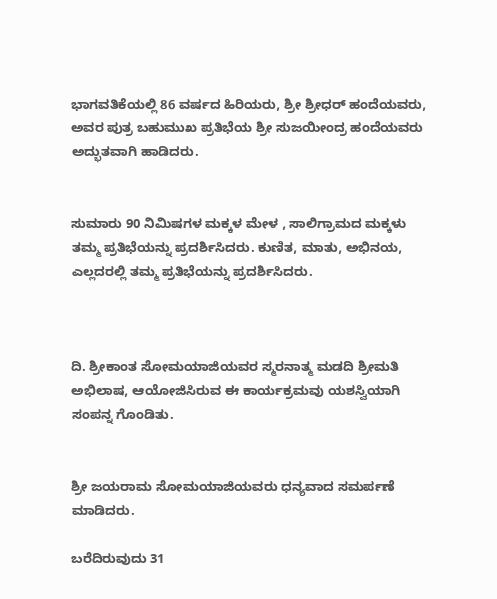ಭಾಗವತಿಕೆಯಲ್ಲಿ 86 ವರ್ಷದ ಹಿರಿಯರು, ಶ್ರೀ ಶ್ರೀಧರ್ ಹಂದೆಯವರು, ಅವರ ಪುತ್ರ ಬಹುಮುಖ ಪ್ರತಿಭೆಯ ಶ್ರೀ ಸುಜಯೀಂದ್ರ ಹಂದೆಯವರು ಅದ್ಭುತವಾಗಿ ಹಾಡಿದರು.


ಸುಮಾರು 90 ನಿಮಿಷಗಳ ಮಕ್ಕಳ ಮೇಳ , ಸಾಲಿಗ್ರಾಮದ ಮಕ್ಕಳು ತಮ್ಮ ಪ್ರತಿಭೆಯನ್ನು ಪ್ರದರ್ಶಿಸಿದರು. ಕುಣಿತ, ಮಾತು, ಅಭಿನಯ, ಎಲ್ಲದರಲ್ಲಿ ತಮ್ಮ ಪ್ರತಿಭೆಯನ್ನು ಪ್ರದರ್ಶಿಸಿದರು.



ದಿ. ಶ್ರೀಕಾಂತ ಸೋಮಯಾಜಿಯವರ ಸ್ಮರನಾತ್ಮ ಮಡದಿ ಶ್ರೀಮತಿ ಅಭಿಲಾಷ, ಆಯೋಜಿಸಿರುವ ಈ ಕಾರ್ಯಕ್ರಮವು ಯಶಸ್ವಿಯಾಗಿ ಸಂಪನ್ನ ಗೊಂಡಿತು.


ಶ್ರೀ ಜಯರಾಮ ಸೋಮಯಾಜಿಯವರು ಧನ್ಯವಾದ ಸಮರ್ಪಣೆ ಮಾಡಿದರು.

ಬರೆದಿರುವುದು 31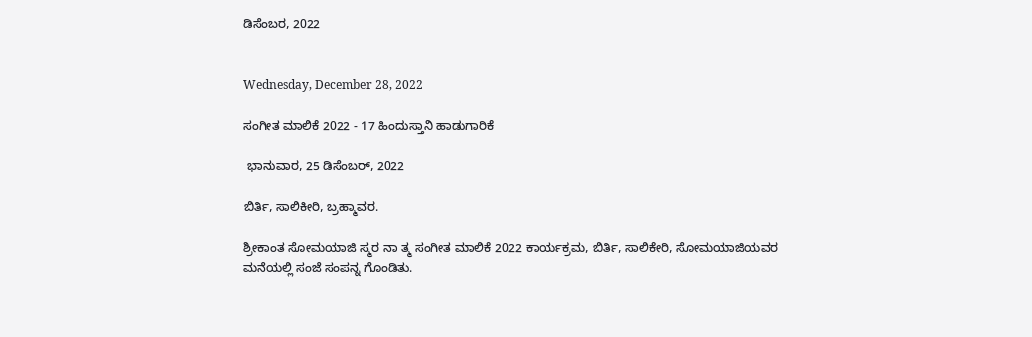ಡಿಸೆಂಬರ, 2022


Wednesday, December 28, 2022

ಸಂಗೀತ ಮಾಲಿಕೆ 2022 - 17 ಹಿಂದುಸ್ತಾನಿ ಹಾಡುಗಾರಿಕೆ

 ಭಾನುವಾರ, 25 ಡಿಸೆಂಬರ್, 2022

ಬಿರ್ತಿ, ಸಾಲಿಕೀರಿ, ಬ್ರಹ್ಮಾವರ.

ಶ್ರೀಕಾಂತ ಸೋಮಯಾಜಿ ಸ್ಮರ ನಾ ತ್ಮ ಸಂಗೀತ ಮಾಲಿಕೆ 2022 ಕಾರ್ಯಕ್ರಮ, ಬಿರ್ತಿ, ಸಾಲಿಕೇರಿ, ಸೋಮಯಾಜಿಯವರ ಮನೆಯಲ್ಲಿ ಸಂಜೆ ಸಂಪನ್ನ ಗೊಂಡಿತು.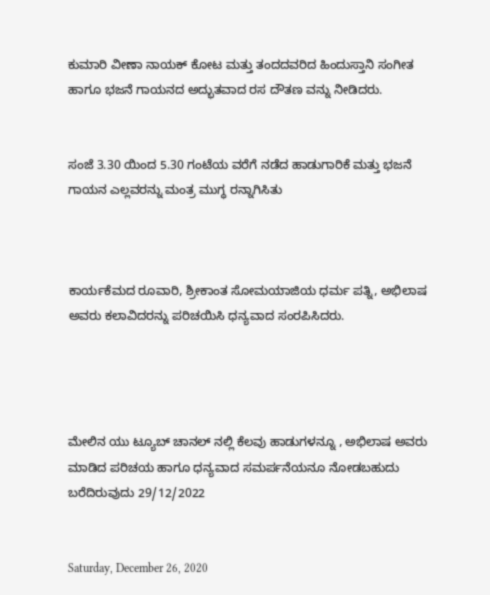ಕುಮಾರಿ ವೀಣಾ ನಾಯಕ್ ಕೋಟ ಮತ್ತು ತಂದದವರಿದ ಹಿಂದುಸ್ತಾನಿ ಸಂಗೀತ ಹಾಗೂ ಭಜನೆ ಗಾಯನದ ಅದ್ಭುತವಾದ ರಸ ದೌತಣ ವನ್ನು ನೀಡಿದರು.


ಸಂಜೆ 3.30 ಯಿಂದ 5.30 ಗಂಟೆಯ ವರೆಗೆ ನಡೆದ ಹಾಡುಗಾರಿಕೆ ಮತ್ತು ಭಜನೆ  ಗಾಯನ ಎಲ್ಲವರನ್ನು ಮಂತ್ರ ಮುಗ್ಧ ರನ್ನಾಗಿಸಿತು



ಕಾರ್ಯಕೆಮದ ರೂವಾರಿ, ಶ್ರೀಕಾಂತ ಸೋಮಯಾಜಿಯ ಧರ್ಮ ಪತ್ನಿ, ಅಭಿಲಾಷ ಅವರು ಕಲಾವಿದರನ್ನು ಪರಿಚಯಿಸಿ ಧನ್ಯವಾದ ಸಂರಪಿಸಿದರು.




ಮೇಲಿನ ಯು ಟ್ಯೂಬ್ ಚಾನಲ್ ನಲ್ಲಿ ಕೆಲವು ಹಾಡುಗಳನ್ನೂ , ಅಭಿಲಾಷ ಅವರು ಮಾಡಿದ ಪರಿಚಯ ಹಾಗೂ ಧನ್ಯವಾದ ಸಮರ್ಪನೆಯನೂ ನೋಡಬಹುದು
ಬರೆದಿರುವುದು 29/12/2022


Saturday, December 26, 2020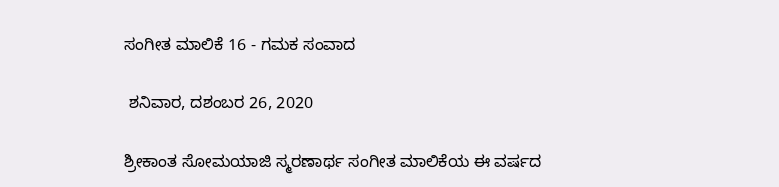ಸಂಗೀತ ಮಾಲಿಕೆ 16 - ಗಮಕ ಸಂವಾದ

 ಶನಿವಾರ, ದಶಂಬರ 26, 2020

ಶ್ರೀಕಾಂತ ಸೋಮಯಾಜಿ ಸ್ಮರಣಾರ್ಥ ಸಂಗೀತ ಮಾಲಿಕೆಯ ಈ ವರ್ಷದ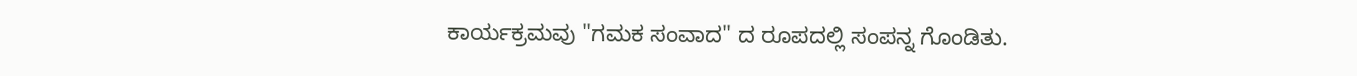ಕಾರ್ಯಕ್ರಮವು "ಗಮಕ ಸಂವಾದ" ದ ರೂಪದಲ್ಲಿ ಸಂಪನ್ನ ಗೊಂಡಿತು.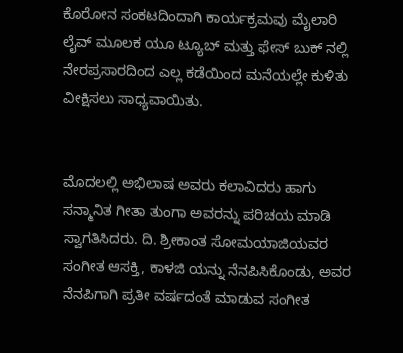ಕೊರೋನ ಸಂಕಟದಿಂದಾಗಿ ಕಾರ್ಯಕ್ರಮವು ಮೈಲಾರಿ ಲೈವ್ ಮೂಲಕ ಯೂ ಟ್ಯೂಬ್ ಮತ್ತು ಫೇಸ್ ಬುಕ್ ನಲ್ಲಿ ನೇರಪ್ರಸಾರದಿಂದ ಎಲ್ಲ ಕಡೆಯಿಂದ ಮನೆಯಲ್ಲೇ ಕುಳಿತು  ವೀಕ್ಷಿಸಲು ಸಾಧ್ಯವಾಯಿತು.


ಮೊದಲಲ್ಲಿ ಅಭಿಲಾಷ ಅವರು ಕಲಾವಿದರು ಹಾಗು ಸನ್ಮಾನಿತ ಗೀತಾ ತುಂಗಾ ಅವರನ್ನು ಪರಿಚಯ ಮಾಡಿ ಸ್ವಾಗತಿಸಿದರು. ದಿ. ಶ್ರೀಕಾಂತ ಸೋಮಯಾಜಿಯವರ ಸಂಗೀತ ಆಸಕ್ತಿ, ಕಾಳಜಿ ಯನ್ನು ನೆನಪಿಸಿಕೊಂಡು, ಅವರ ನೆನಪಿಗಾಗಿ ಪ್ರತೀ ವರ್ಷದಂತೆ ಮಾಡುವ ಸಂಗೀತ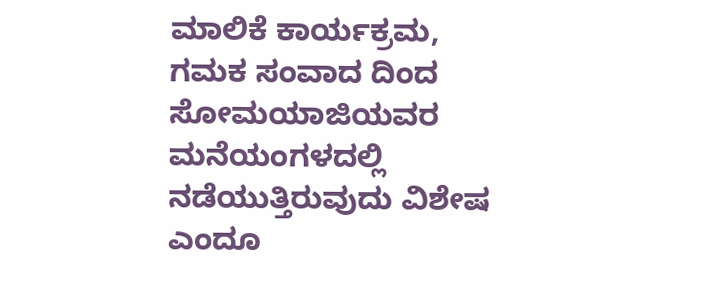ಮಾಲಿಕೆ ಕಾರ್ಯಕ್ರಮ, ಗಮಕ ಸಂವಾದ ದಿಂದ ಸೋಮಯಾಜಿಯವರ ಮನೆಯಂಗಳದಲ್ಲಿ ನಡೆಯುತ್ತಿರುವುದು ವಿಶೇಷ ಎಂದೂ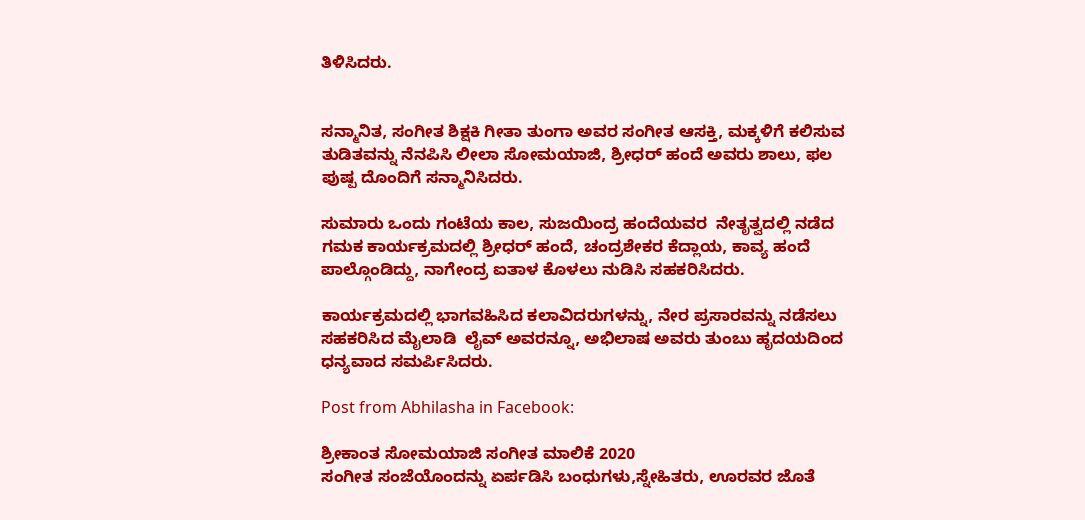ತಿಳಿಸಿದರು.


ಸನ್ಮಾನಿತ, ಸಂಗೀತ ಶಿಕ್ಷಕಿ ಗೀತಾ ತುಂಗಾ ಅವರ ಸಂಗೀತ ಆಸಕ್ತಿ, ಮಕ್ಕಳಿಗೆ ಕಲಿಸುವ ತುಡಿತವನ್ನು ನೆನಪಿಸಿ ಲೀಲಾ ಸೋಮಯಾಜಿ, ಶ್ರೀಧರ್ ಹಂದೆ ಅವರು ಶಾಲು, ಫಲ ಪುಷ್ಪ ದೊಂದಿಗೆ ಸನ್ಮಾನಿಸಿದರು.

ಸುಮಾರು ಒಂದು ಗಂಟೆಯ ಕಾಲ, ಸುಜಯಿಂದ್ರ ಹಂದೆಯವರ  ನೇತೃತ್ವದಲ್ಲಿ ನಡೆದ ಗಮಕ ಕಾರ್ಯಕ್ರಮದಲ್ಲಿ ಶ್ರೀಧರ್ ಹಂದೆ, ಚಂದ್ರಶೇಕರ ಕೆದ್ಲಾಯ, ಕಾವ್ಯ ಹಂದೆ ಪಾಲ್ಗೊಂಡಿದ್ದು, ನಾಗೇಂದ್ರ ಐತಾಳ ಕೊಳಲು ನುಡಿಸಿ ಸಹಕರಿಸಿದರು.

ಕಾರ್ಯಕ್ರಮದಲ್ಲಿ ಭಾಗವಹಿಸಿದ ಕಲಾವಿದರುಗಳನ್ನು, ನೇರ ಪ್ರಸಾರವನ್ನು ನಡೆಸಲು ಸಹಕರಿಸಿದ ಮೈಲಾಡಿ  ಲೈವ್ ಅವರನ್ನೂ, ಅಭಿಲಾಷ ಅವರು ತುಂಬು ಹೃದಯದಿಂದ ಧನ್ಯವಾದ ಸಮರ್ಪಿಸಿದರು.

Post from Abhilasha in Facebook:

ಶ್ರೀಕಾಂತ ಸೋಮಯಾಜಿ ಸಂಗೀತ ಮಾಲಿಕೆ 2020
ಸಂಗೀತ ಸಂಜೆಯೊಂದನ್ನು ಏರ್ಪಡಿಸಿ ಬಂಧುಗಳು,ಸ್ನೇಹಿತರು, ಊರವರ ಜೊತೆ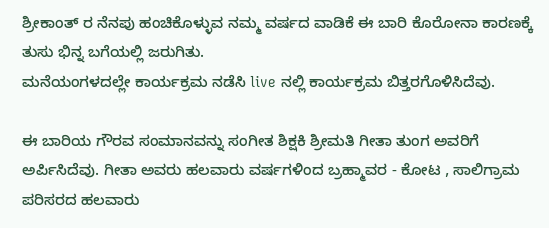ಶ್ರೀಕಾಂತ್ ರ ನೆನಪು ಹಂಚಿಕೊಳ್ಳುವ ನಮ್ಮ‌‌ ವರ್ಷದ ವಾಡಿಕೆ ಈ ಬಾರಿ ಕೊರೋನಾ ಕಾರಣಕ್ಕೆ ತುಸು ಭಿನ್ನ‌ ಬಗೆಯಲ್ಲಿ ಜರುಗಿತು.
ಮನೆಯಂಗಳದಲ್ಲೇ ಕಾರ್ಯಕ್ರಮ ನಡೆಸಿ live ನಲ್ಲಿ ಕಾರ್ಯಕ್ರಮ ಬಿತ್ತರಗೊಳಿಸಿದೆವು.

ಈ ಬಾರಿಯ ಗೌರವ ಸಂಮಾನವನ್ನು ಸಂಗೀತ ಶಿಕ್ಷಕಿ ಶ್ರೀಮತಿ ಗೀತಾ ತುಂಗ ಅವರಿಗೆ ಅರ್ಪಿಸಿದೆವು. ಗೀತಾ ಅವರು ಹಲವಾರು ವರ್ಷಗಳಿಂದ ಬ್ರಹ್ಮಾವರ - ಕೋಟ , ಸಾಲಿಗ್ರಾಮ ಪರಿಸರದ ಹಲವಾರು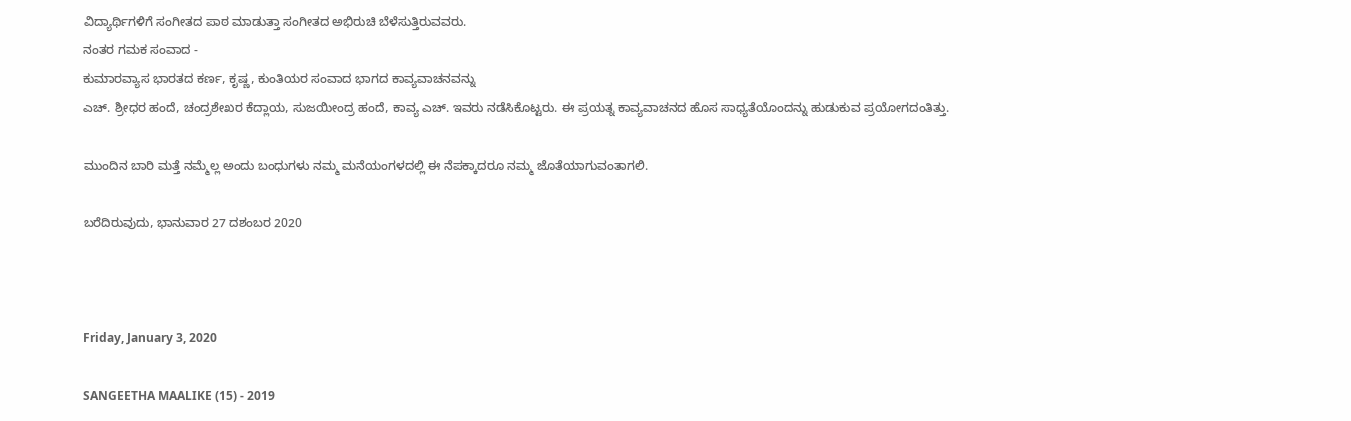ವಿದ್ಯಾರ್ಥಿಗಳಿಗೆ ಸಂಗೀತದ ಪಾಠ ಮಾಡುತ್ತಾ ಸಂಗೀತದ ಅಭಿರುಚಿ ಬೆಳೆಸುತ್ತಿರುವವರು.
ನಂತರ ಗಮಕ ಸಂವಾದ -
ಕುಮಾರವ್ಯಾಸ ಭಾರತದ ಕರ್ಣ, ಕೃಷ್ಣ, ಕುಂತಿಯರ ಸಂವಾದ ಭಾಗದ ಕಾವ್ಯವಾಚನವನ್ನು
ಎಚ್. ಶ್ರೀಧರ ಹಂದೆ, ಚಂದ್ರಶೇಖರ ಕೆದ್ಲಾಯ, ಸುಜಯೀಂದ್ರ ಹಂದೆ, ಕಾವ್ಯ ಎಚ್. ಇವರು ನಡೆಸಿಕೊಟ್ಟರು. ಈ ಪ್ರಯತ್ನ ಕಾವ್ಯವಾಚನದ ಹೊಸ ಸಾಧ್ಯತೆಯೊಂದನ್ನು ಹುಡುಕುವ ಪ್ರಯೋಗದಂತಿತ್ತು.

ಮುಂದಿನ ಬಾರಿ ಮತ್ತೆ ನಮ್ಮೆಲ್ಲ ಅಂದು ಬಂಧುಗಳು ನಮ್ಮ‌ ಮನೆಯಂಗಳದಲ್ಲಿ ಈ ನೆಪಕ್ಕಾದರೂ ನಮ್ಮ ಜೊತೆಯಾಗುವಂತಾಗಲಿ.

ಬರೆದಿರುವುದು, ಭಾನುವಾರ 27 ದಶಂಬರ 2020



Friday, January 3, 2020

SANGEETHA MAALIKE (15) - 2019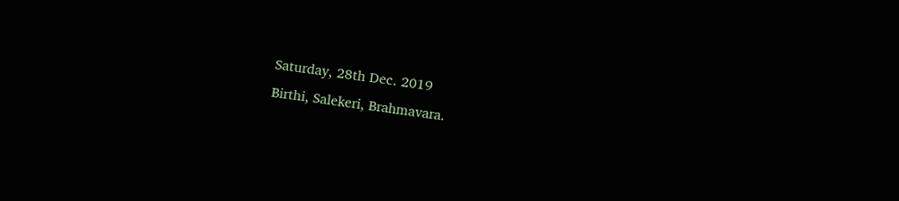Saturday, 28th Dec. 2019
Birthi, Salekeri, Brahmavara.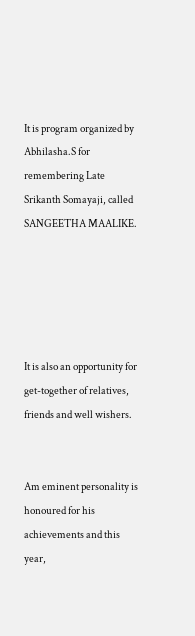It is program organized by Abhilasha.S for remembering Late Srikanth Somayaji, called SANGEETHA MAALIKE.





It is also an opportunity for get-together of relatives, friends and well wishers.


Am eminent personality is honoured for his achievements and this year,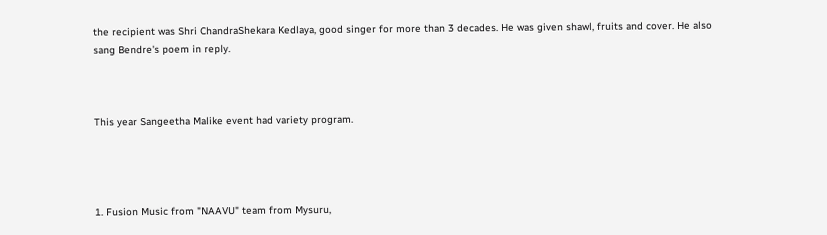the recipient was Shri ChandraShekara Kedlaya, good singer for more than 3 decades. He was given shawl, fruits and cover. He also sang Bendre's poem in reply.



This year Sangeetha Malike event had variety program.




1. Fusion Music from "NAAVU" team from Mysuru,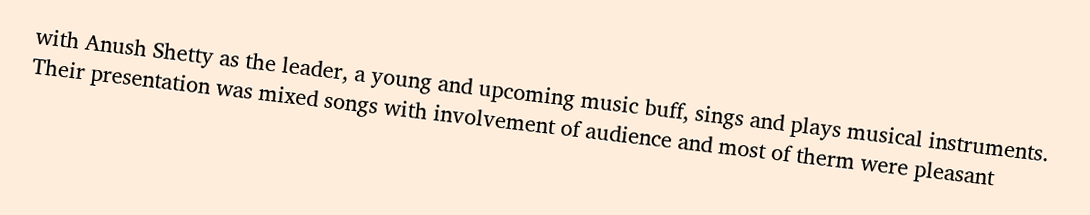with Anush Shetty as the leader, a young and upcoming music buff, sings and plays musical instruments. Their presentation was mixed songs with involvement of audience and most of therm were pleasant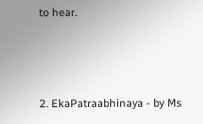to hear.



2. EkaPatraabhinaya - by Ms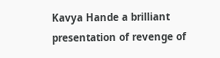Kavya Hande a brilliant presentation of revenge of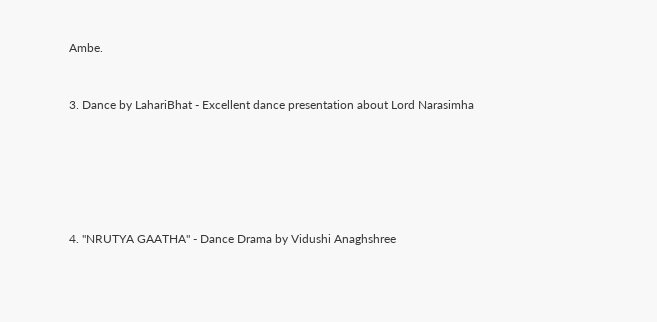Ambe.


3. Dance by LahariBhat - Excellent dance presentation about Lord Narasimha






4. "NRUTYA GAATHA" - Dance Drama by Vidushi Anaghshree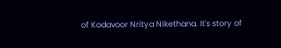of Kodavoor Nritya Nikethana. It's story of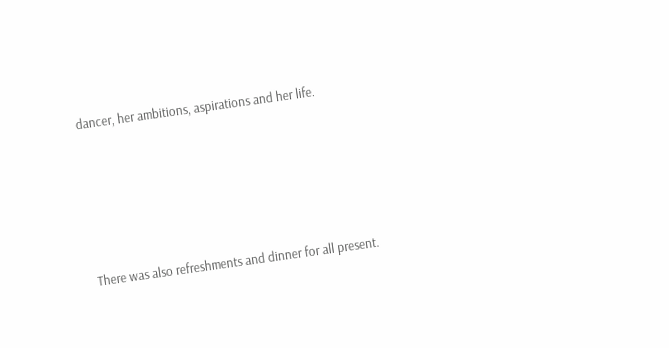dancer, her ambitions, aspirations and her life.





There was also refreshments and dinner for all present.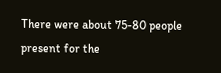There were about 75-80 people present for the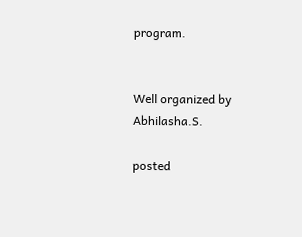program.


Well organized by Abhilasha.S.

posted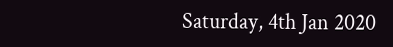Saturday, 4th Jan 2020